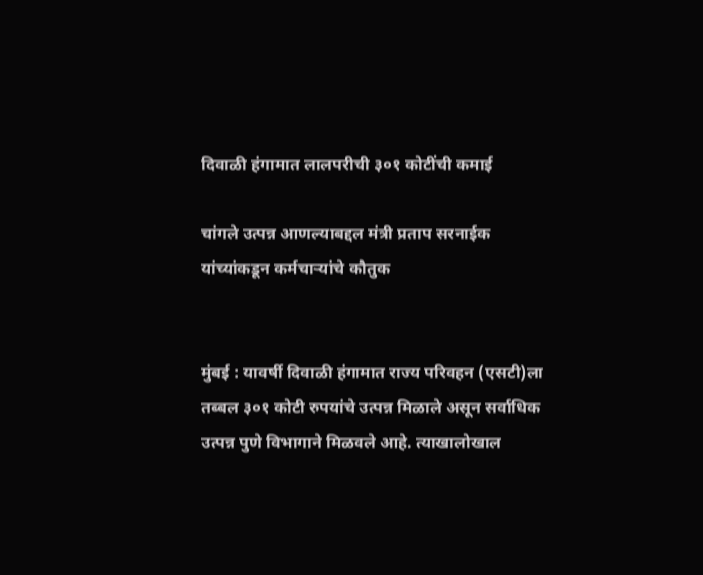दिवाळी हंगामात लालपरीची ३०१ कोटींची कमाई

चांगले उत्पन्न आणल्याबद्दल मंत्री प्रताप सरनाईक यांच्यांकडून कर्मचाऱ्यांचे कौतुक


मुंबई : यावर्षी दिवाळी हंगामात राज्य परिवहन (एसटी)ला तब्बल ३०१ कोटी रुपयांचे उत्पन्न मिळाले असून सर्वाधिक उत्पन्न पुणे विभागाने मिळवले आहे. त्याखालोखाल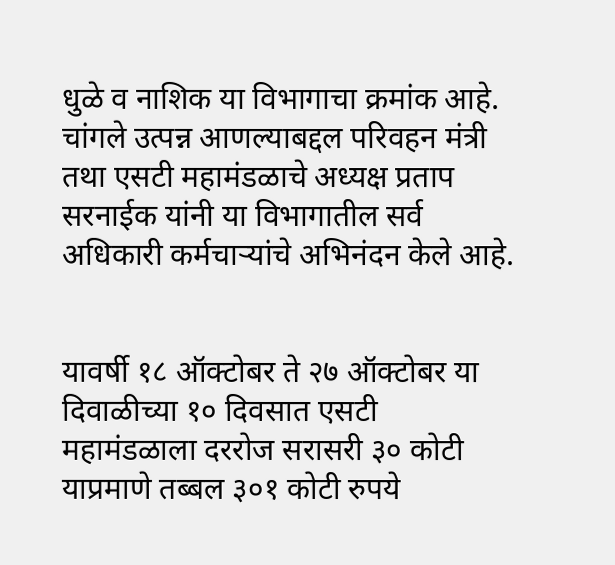धुळे व नाशिक या विभागाचा क्रमांक आहे. चांगले उत्पन्न आणल्याबद्दल परिवहन मंत्री तथा एसटी महामंडळाचे अध्यक्ष प्रताप सरनाईक यांनी या विभागातील सर्व अधिकारी कर्मचाऱ्यांचे अभिनंदन केले आहे.


यावर्षी १८ ऑक्टोबर ते २७ ऑक्टोबर या दिवाळीच्या १० दिवसात एसटी महामंडळाला दररोज सरासरी ३० कोटी याप्रमाणे तब्बल ३०१ कोटी रुपये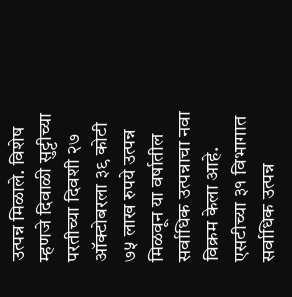उत्पन्न मिळाले. विशेष म्हणजे दिवाळी सुट्टीच्या परतीच्या दिवशी २७ ऑक्टोबरला ३९ कोटी ७५ लाख रुपये उत्पन्न मिळवून या वर्षातील सर्वाधिक उत्पन्नाचा नवा विक्रम केला आहे. एसटीच्या ३१ विभागात सर्वाधिक उत्पन्न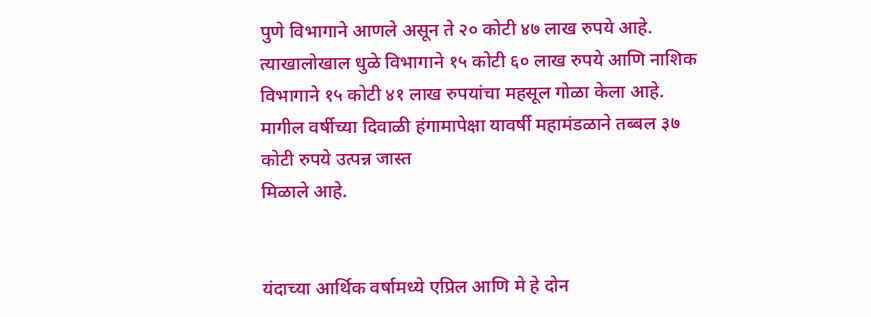पुणे विभागाने आणले असून ते २० कोटी ४७ लाख रुपये आहे. त्याखालोखाल धुळे विभागाने १५ कोटी ६० लाख रुपये आणि नाशिक विभागाने १५ कोटी ४१ लाख रुपयांचा महसूल गोळा केला आहे. मागील वर्षीच्या दिवाळी हंगामापेक्षा यावर्षी महामंडळाने तब्बल ३७ कोटी रुपये उत्पन्न जास्त
मिळाले आहे.


यंदाच्या आर्थिक वर्षामध्ये एप्रिल आणि मे हे दोन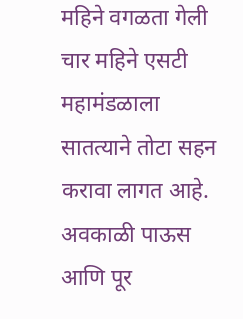महिने वगळता गेली चार महिने एसटी महामंडळाला सातत्याने तोटा सहन करावा लागत आहे. अवकाळी पाऊस आणि पूर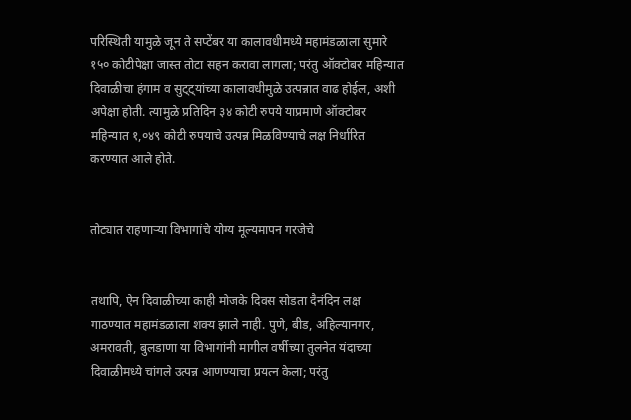परिस्थिती यामुळे जून ते सप्टेंबर या कालावधीमध्ये महामंडळाला सुमारे १५० कोटीपेक्षा जास्त तोटा सहन करावा लागला; परंतु ऑक्टोबर महिन्यात दिवाळीचा हंगाम व सुट्ट्यांच्या कालावधीमुळे उत्पन्नात वाढ होईल, अशी अपेक्षा होती. त्यामुळे प्रतिदिन ३४ कोटी रुपये याप्रमाणे ऑक्टोबर महिन्यात १,०४९ कोटी रुपयाचे उत्पन्न मिळविण्याचे लक्ष निर्धारित करण्यात आले होते.


तोट्यात राहणाऱ्या विभागांचे योग्य मूल्यमापन गरजेचे


तथापि, ऐन दिवाळीच्या काही मोजके दिवस सोडता दैनंदिन लक्ष गाठण्यात महामंडळाला शक्य झाले नाही. पुणे, बीड, अहिल्यानगर, अमरावती, बुलडाणा या विभागांनी मागील वर्षीच्या तुलनेत यंदाच्या दिवाळीमध्ये चांगले उत्पन्न आणण्याचा प्रयत्न केला; परंतु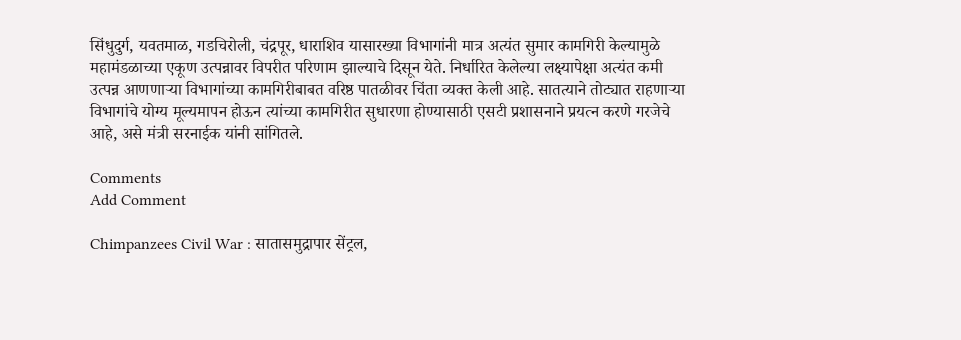सिंधुदुर्ग, यवतमाळ, गडचिरोली, चंद्रपूर, धाराशिव यासारख्या विभागांनी मात्र अत्यंत सुमार कामगिरी केल्यामुळे महामंडळाच्या एकूण उत्पन्नावर विपरीत परिणाम झाल्याचे दिसून येते. निर्धारित केलेल्या लक्ष्यापेक्षा अत्यंत कमी उत्पन्न आणणाऱ्या विभागांच्या कामगिरीबाबत वरिष्ठ पातळीवर चिंता व्यक्त केली आहे. सातत्याने तोट्यात राहणाऱ्या विभागांचे योग्य मूल्यमापन होऊन त्यांच्या कामगिरीत सुधारणा होण्यासाठी एसटी प्रशासनाने प्रयत्न करणे गरजेचे आहे, असे मंत्री सरनाईक यांनी सांगितले.

Comments
Add Comment

Chimpanzees Civil War : सातासमुद्रापार सेंट्रल,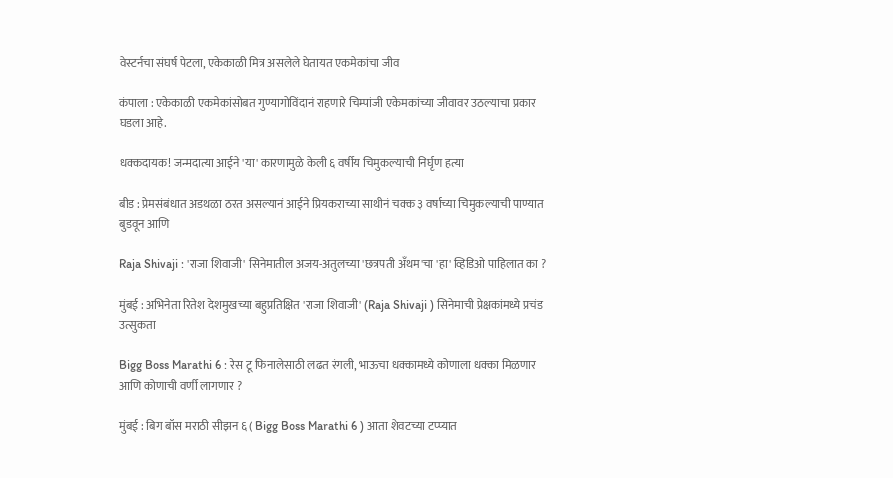वेस्टर्नचा संघर्ष पेटला, एकेकाळी मित्र असलेले घेतायत एकमेकांचा जीव

कंपाला : एकेकाळी एकमेकांसोबत गुण्यागोविंदानं राहणारे चिम्पांजी एकेमकांच्या जीवावर उठल्याचा प्रकार घडला आहे.

धक्कदायक! जन्मदात्या आईने 'या' कारणामुळे केली ६ वर्षीय चिमुकल्याची निर्घृण हत्या

बीड : प्रेमसंबंधात अडथळा ठरत असल्यानं आईने प्रियकराच्या साथीनं चक्क ३ वर्षाच्या चिमुकल्याची पाण्यात बुडवून आणि

Raja Shivaji : 'राजा शिवाजी' सिनेमातील अजय-अतुलच्या 'छत्रपती अँथम'चा 'हा' व्हिडिओ पाहिलात का ?

मुंबई : अभिनेता रितेश देशमुखच्या बहुप्रतिक्षित 'राजा शिवाजी' (Raja Shivaji ) सिनेमाची प्रेक्षकांमध्ये प्रचंड उत्सुकता

Bigg Boss Marathi 6 : रेस टू फिनालेसाठी लढत रंगली, भाऊचा धक्कामध्ये कोणाला धक्का मिळणार आणि कोणाची वर्णी लागणार ?

मुंबई : बिग बॉस मराठी सीझन ६ ( Bigg Boss Marathi 6 ) आता शेवटच्या टप्प्यात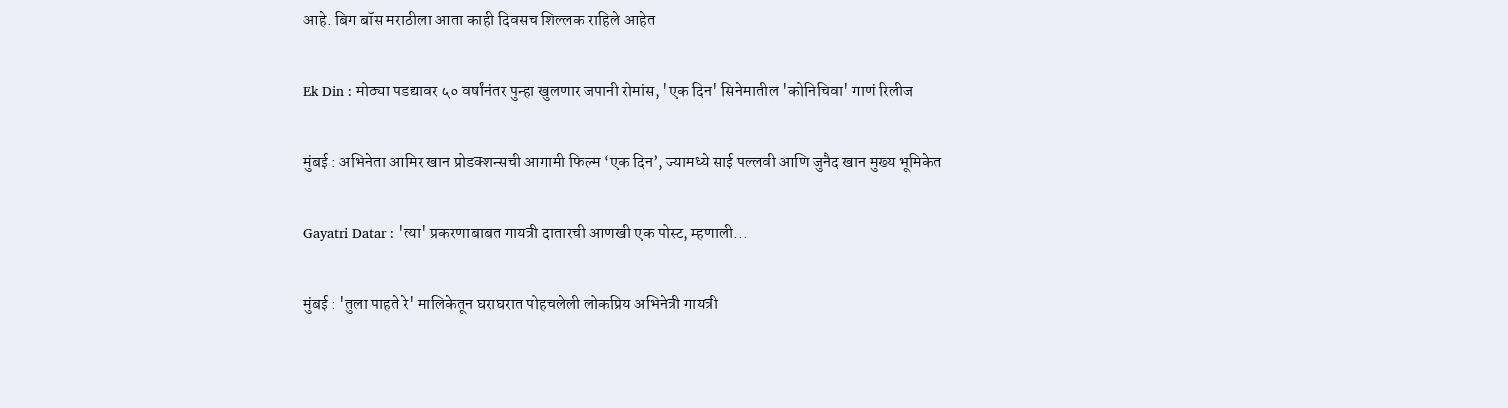आहे. बिग बॉस मराठीला आता काही दिवसच शिल्लक राहिले आहेत

Ek Din : मोठ्या पडद्यावर ५० वर्षांनंतर पुन्हा खुलणार जपानी रोमांस, 'एक दिन' सिनेमातील 'कोनिचिवा' गाणं रिलीज

मुंबई : अभिनेता आमिर खान प्रोडक्शन्सची आगामी फिल्म ‘एक दिन’, ज्यामध्ये साई पल्लवी आणि जुनैद खान मुख्य भूमिकेत

Gayatri Datar : 'त्या' प्रकरणाबाबत गायत्री दातारची आणखी एक पोस्ट, म्हणाली...

मुंबई : 'तुला पाहते रे' मालिकेतून घराघरात पोहचलेली लोकप्रिय अभिनेत्री गायत्री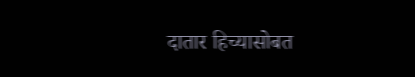दातार हिच्यासोबत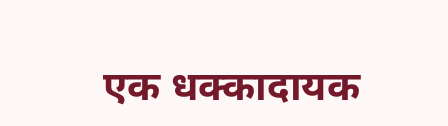एक धक्कादायक